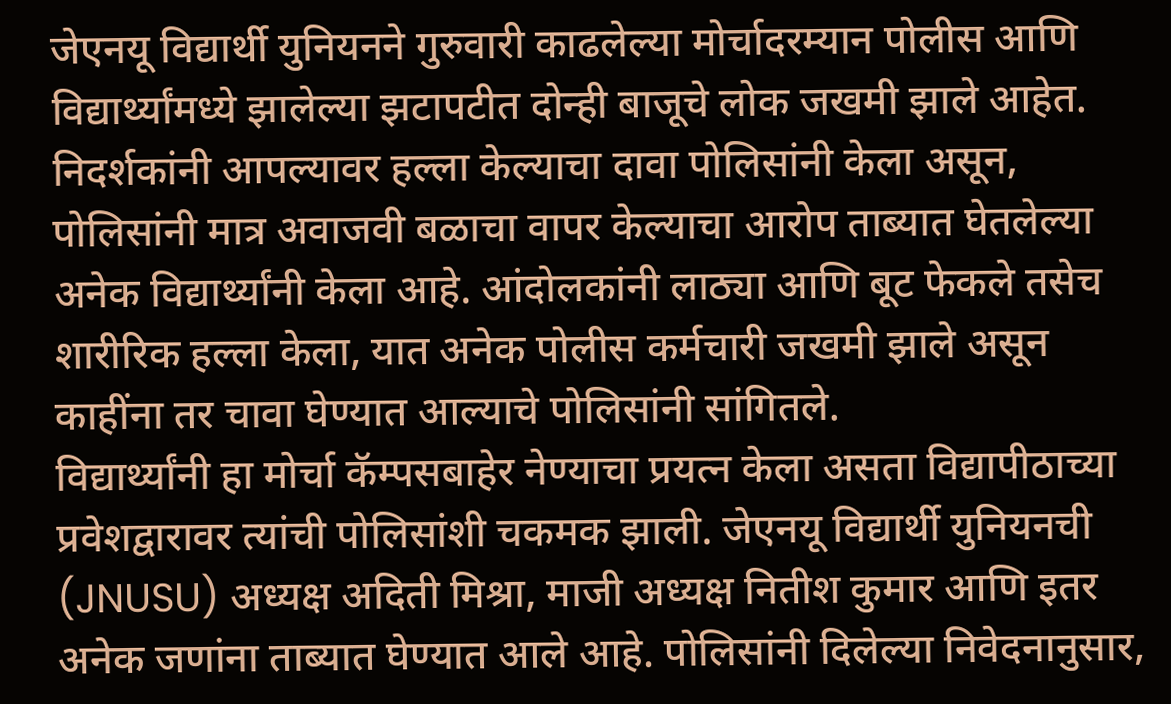जेएनयू विद्यार्थी युनियनने गुरुवारी काढलेल्या मोर्चादरम्यान पोलीस आणि विद्यार्थ्यांमध्ये झालेल्या झटापटीत दोन्ही बाजूचे लोक जखमी झाले आहेत. निदर्शकांनी आपल्यावर हल्ला केल्याचा दावा पोलिसांनी केला असून, पोलिसांनी मात्र अवाजवी बळाचा वापर केल्याचा आरोप ताब्यात घेतलेल्या अनेक विद्यार्थ्यांनी केला आहे. आंदोलकांनी लाठ्या आणि बूट फेकले तसेच शारीरिक हल्ला केला, यात अनेक पोलीस कर्मचारी जखमी झाले असून काहींना तर चावा घेण्यात आल्याचे पोलिसांनी सांगितले.
विद्यार्थ्यांनी हा मोर्चा कॅम्पसबाहेर नेण्याचा प्रयत्न केला असता विद्यापीठाच्या प्रवेशद्वारावर त्यांची पोलिसांशी चकमक झाली. जेएनयू विद्यार्थी युनियनची (JNUSU) अध्यक्ष अदिती मिश्रा, माजी अध्यक्ष नितीश कुमार आणि इतर अनेक जणांना ताब्यात घेण्यात आले आहे. पोलिसांनी दिलेल्या निवेदनानुसार,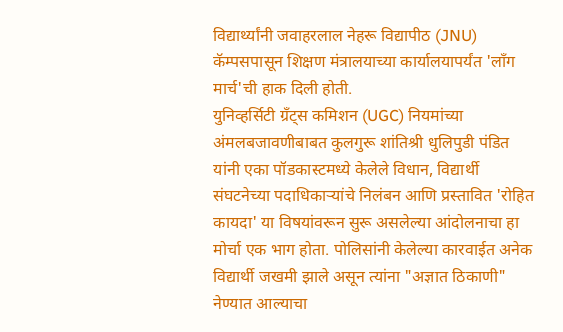विद्यार्थ्यांनी जवाहरलाल नेहरू विद्यापीठ (JNU) कॅम्पसपासून शिक्षण मंत्रालयाच्या कार्यालयापर्यंत 'लाँग मार्च'ची हाक दिली होती.
युनिव्हर्सिटी ग्रँट्स कमिशन (UGC) नियमांच्या अंमलबजावणीबाबत कुलगुरू शांतिश्री धुलिपुडी पंडित यांनी एका पॉडकास्टमध्ये केलेले विधान, विद्यार्थी संघटनेच्या पदाधिकाऱ्यांचे निलंबन आणि प्रस्तावित 'रोहित कायदा' या विषयांवरून सुरू असलेल्या आंदोलनाचा हा मोर्चा एक भाग होता. पोलिसांनी केलेल्या कारवाईत अनेक विद्यार्थी जखमी झाले असून त्यांना "अज्ञात ठिकाणी" नेण्यात आल्याचा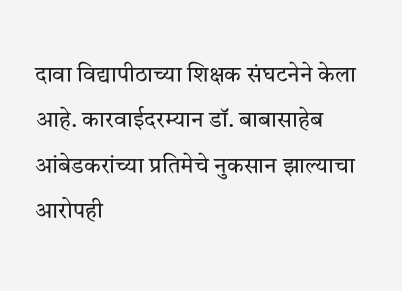दावा विद्यापीठाच्या शिक्षक संघटनेने केला आहे. कारवाईदरम्यान डॉ. बाबासाहेब आंबेडकरांच्या प्रतिमेचे नुकसान झाल्याचा आरोपही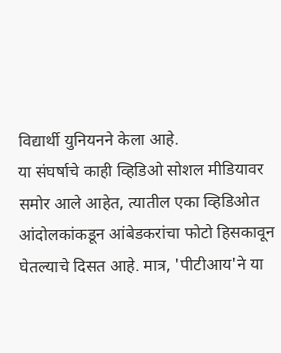विद्यार्थी युनियनने केला आहे.
या संघर्षाचे काही व्हिडिओ सोशल मीडियावर समोर आले आहेत, त्यातील एका व्हिडिओत आंदोलकांकडून आंबेडकरांचा फोटो हिसकावून घेतल्याचे दिसत आहे. मात्र, 'पीटीआय'ने या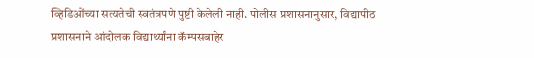व्हिडिओंच्या सत्यतेची स्वतंत्रपणे पुष्टी केलेली नाही. पोलीस प्रशासनानुसार, विद्यापीठ प्रशासनाने आंदोलक विद्यार्थ्यांना कॅम्पसबाहेर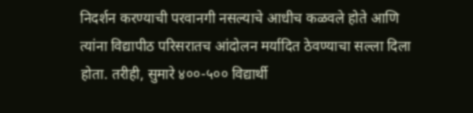निदर्शन करण्याची परवानगी नसल्याचे आधीच कळवले होते आणि त्यांना विद्यापीठ परिसरातच आंदोलन मर्यादित ठेवण्याचा सल्ला दिला होता. तरीही, सुमारे ४००-५०० विद्यार्थी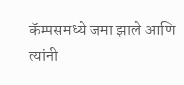कॅम्पसमध्ये जमा झाले आणि त्यांनी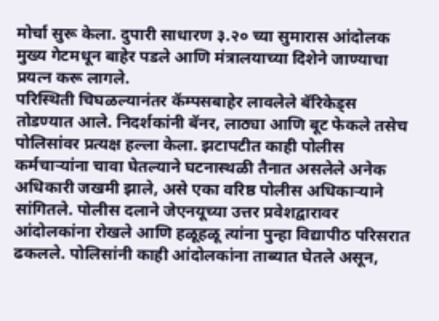मोर्चा सुरू केला. दुपारी साधारण ३.२० च्या सुमारास आंदोलक मुख्य गेटमधून बाहेर पडले आणि मंत्रालयाच्या दिशेने जाण्याचा प्रयत्न करू लागले.
परिस्थिती चिघळल्यानंतर कॅम्पसबाहेर लावलेले बॅरिकेड्स तोडण्यात आले. निदर्शकांनी बॅनर, लाठ्या आणि बूट फेकले तसेच पोलिसांवर प्रत्यक्ष हल्ला केला. झटापटीत काही पोलीस कर्मचाऱ्यांना चावा घेतल्याने घटनास्थळी तैनात असलेले अनेक अधिकारी जखमी झाले, असे एका वरिष्ठ पोलीस अधिकाऱ्याने सांगितले. पोलीस दलाने जेएनयूच्या उत्तर प्रवेशद्वारावर आंदोलकांना रोखले आणि हळूहळू त्यांना पुन्हा विद्यापीठ परिसरात ढकलले. पोलिसांनी काही आंदोलकांना ताब्यात घेतले असून,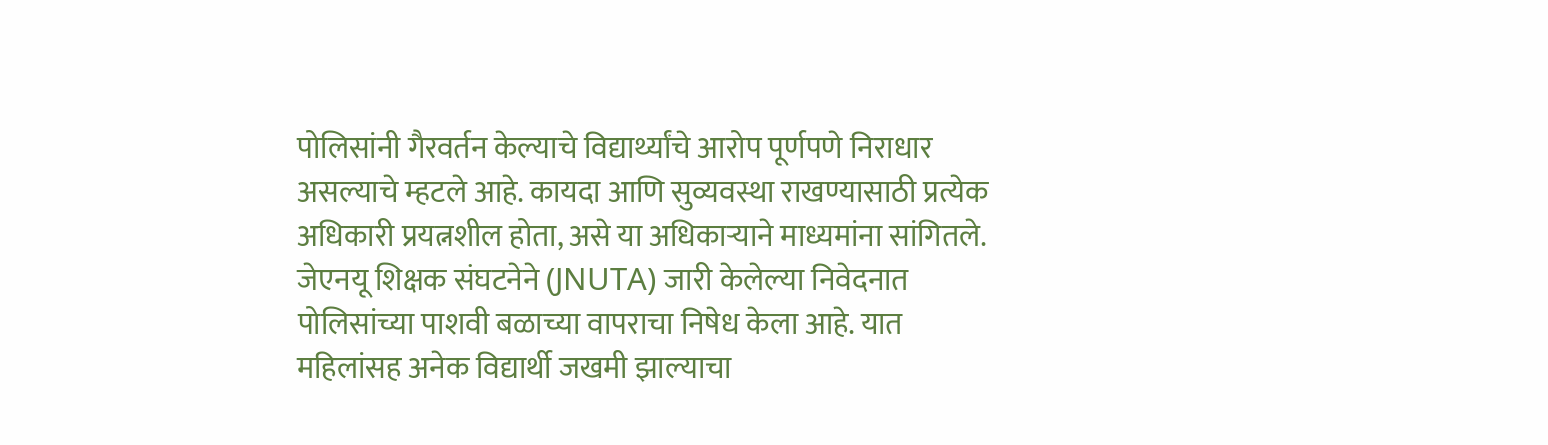पोलिसांनी गैरवर्तन केल्याचे विद्यार्थ्यांचे आरोप पूर्णपणे निराधार असल्याचे म्हटले आहे. कायदा आणि सुव्यवस्था राखण्यासाठी प्रत्येक अधिकारी प्रयत्नशील होता, असे या अधिकाऱ्याने माध्यमांना सांगितले.
जेएनयू शिक्षक संघटनेने (JNUTA) जारी केलेल्या निवेदनात पोलिसांच्या पाशवी बळाच्या वापराचा निषेध केला आहे. यात महिलांसह अनेक विद्यार्थी जखमी झाल्याचा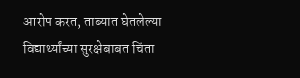आरोप करत, ताब्यात घेतलेल्या विद्यार्थ्यांच्या सुरक्षेबाबत चिंता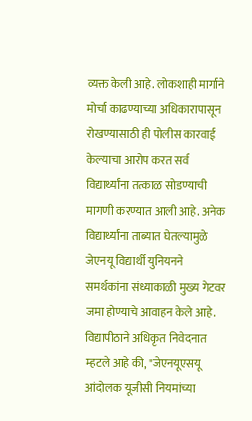व्यक्त केली आहे. लोकशाही मार्गाने मोर्चा काढण्याच्या अधिकारापासून रोखण्यासाठी ही पोलीस कारवाई केल्याचा आरोप करत सर्व विद्यार्थ्यांना तत्काळ सोडण्याची मागणी करण्यात आली आहे. अनेक विद्यार्थ्यांना ताब्यात घेतल्यामुळे जेएनयू विद्यार्थी युनियनने समर्थकांना संध्याकाळी मुख्य गेटवर जमा होण्याचे आवाहन केले आहे.
विद्यापीठाने अधिकृत निवेदनात म्हटले आहे की, "जेएनयूएसयू आंदोलक यूजीसी नियमांच्या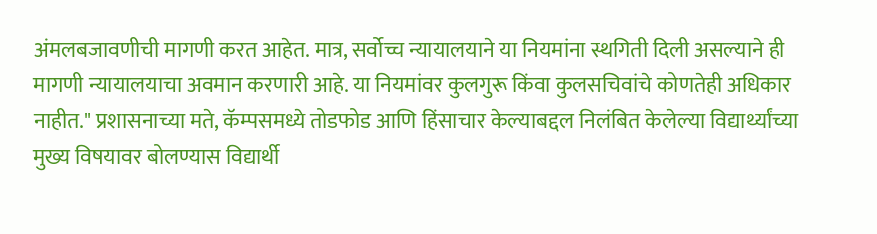अंमलबजावणीची मागणी करत आहेत. मात्र, सर्वोच्च न्यायालयाने या नियमांना स्थगिती दिली असल्याने ही मागणी न्यायालयाचा अवमान करणारी आहे. या नियमांवर कुलगुरू किंवा कुलसचिवांचे कोणतेही अधिकार नाहीत." प्रशासनाच्या मते, कॅम्पसमध्ये तोडफोड आणि हिंसाचार केल्याबद्दल निलंबित केलेल्या विद्यार्थ्यांच्या मुख्य विषयावर बोलण्यास विद्यार्थी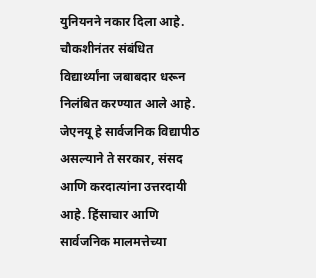युनियनने नकार दिला आहे.
चौकशीनंतर संबंधित विद्यार्थ्यांना जबाबदार धरून निलंबित करण्यात आले आहे. जेएनयू हे सार्वजनिक विद्यापीठ असल्याने ते सरकार, संसद आणि करदात्यांना उत्तरदायी आहे. हिंसाचार आणि सार्वजनिक मालमत्तेच्या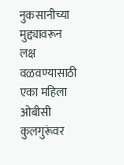नुकसानीच्या मुद्द्यावरून लक्ष वळवण्यासाठी एका महिला ओबीसी कुलगुरूंवर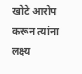खोटे आरोप करून त्यांना लक्ष्य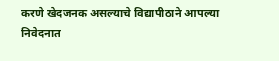करणे खेदजनक असल्याचे विद्यापीठाने आपल्या निवेदनात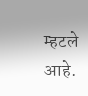म्हटले आहे.